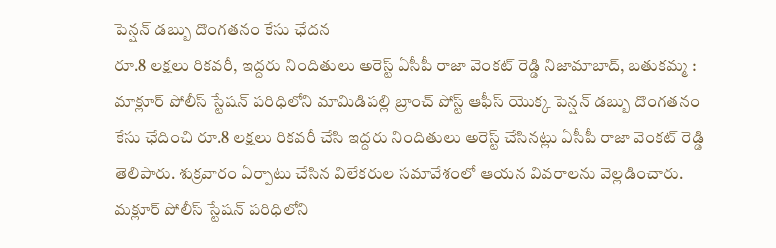పెన్షన్ డబ్బు దొంగతనం కేసు ఛేదన
రూ.8 లక్షలు రికవరీ, ఇద్దరు నిందితులు అరెస్ట్ ఏసీపీ రాజా వెంకట్ రెడ్డి నిజామాబాద్, బతుకమ్మ : మాక్లూర్ పోలీస్ స్టేషన్ పరిధిలోని మామిడిపల్లి బ్రాంచ్ పోస్ట్ ఆఫీస్ యొక్క పెన్షన్ డబ్బు దొంగతనం కేసు ఛేదించి రూ.8 లక్షలు రికవరీ చేసి ఇద్దరు నిందితులు అరెస్ట్ చేసినట్లు ఏసీపీ రాజా వెంకట్ రెడ్డి తెలిపారు. శుక్రవారం ఏర్పాటు చేసిన విలేకరుల సమావేశంలో ఆయన వివరాలను వెల్లడించారు. మక్లూర్ పోలీస్ స్టేషన్ పరిధిలోని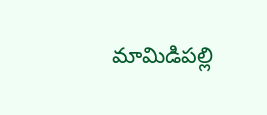మామిడిపల్లి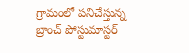గ్రామంలో పనిచేస్తున్న బ్రాంచ్ పోస్టుమాస్టర్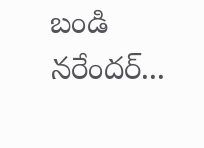బండి నరేందర్...